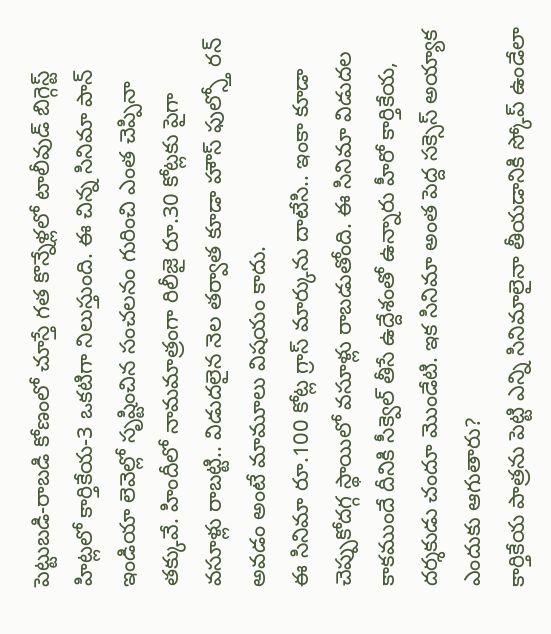పెట్టుబడి-రాబడి కోణంలో చూస్తే గత కొన్నేళ్లలో టాలీవుడ్ బిగ్గెస్ట్ హిట్లలో కార్తికేయ-3 ఒకటిగా నిలుస్తుంది. ఈ చిన్న సినిమా పాన్ ఇండియా లెవెల్లో సృష్టించిన సంచలనం గురించి ఎంత చెప్పినా తక్కువే. హిందీలో నామమాత్రంగా రిలీజై రూ.30 కోట్లకు పైగా వసూళ్లు రాబట్టి.. విడుదలైన నెల తర్వాత కూడా హౌస్ ఫుల్స్తో రన్ అవడం అంటే మామూలు విషయం కాదు.
ఈ సినిమా రూ.100 కోట్ల గ్రాస్ మార్కును దాటేసి.. ఇంకా కూడా చెప్పుకోదగ్గ స్థాయిలో వసూళ్లు రాబడుతోంది. ఈ సినిమా విడుదల కాకముందే దీనికి సీక్వెల్ తీసే ఉద్దేశంతో ఉన్నారు హీరో కార్తికేయ, దర్శకుడు చందూ మొండేటి. ఇక సినిమా అంత పెద్ద సక్సెస్ అయ్యాక ఎందుకు ఆగుతారు?
కార్తికేయ పాత్రను పెట్టి ఎన్ని సినిమాలైనా తీయడానికి స్కోప్ ఉండేలా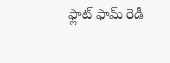ఫ్లాట్ ఫామ్ రెడీ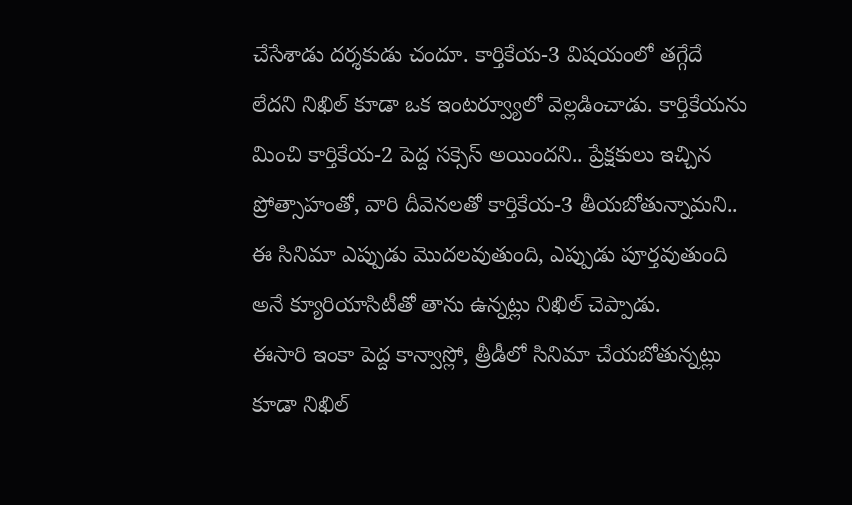చేసేశాడు దర్శకుడు చందూ. కార్తికేయ-3 విషయంలో తగ్గేదే లేదని నిఖిల్ కూడా ఒక ఇంటర్వ్యూలో వెల్లడించాడు. కార్తికేయను మించి కార్తికేయ-2 పెద్ద సక్సెస్ అయిందని.. ప్రేక్షకులు ఇచ్చిన ప్రోత్సాహంతో, వారి దీవెనలతో కార్తికేయ-3 తీయబోతున్నామని.. ఈ సినిమా ఎప్పుడు మొదలవుతుంది, ఎప్పుడు పూర్తవుతుంది అనే క్యూరియాసిటీతో తాను ఉన్నట్లు నిఖిల్ చెప్పాడు.
ఈసారి ఇంకా పెద్ద కాన్వాస్లో, త్రీడీలో సినిమా చేయబోతున్నట్లు కూడా నిఖిల్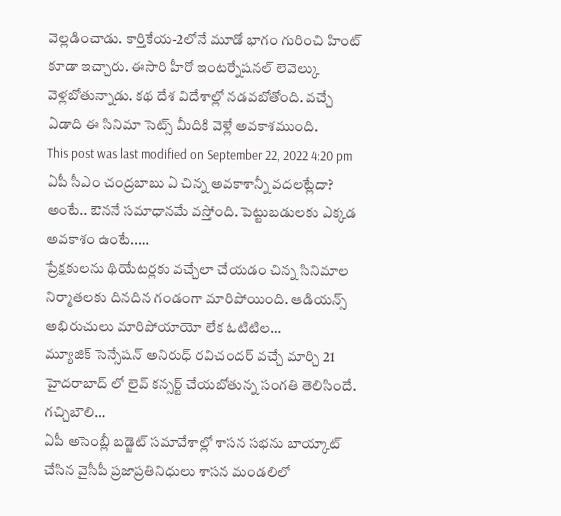వెల్లడించాడు. కార్తికేయ-2లోనే మూడో భాగం గురించి హింట్ కూడా ఇచ్చారు. ఈసారి హీరో ఇంటర్నేషనల్ లెవెల్కు వెళ్లబోతున్నాడు. కథ దేశ విదేశాల్లో నడవబోతోంది. వచ్చే ఏడాది ఈ సినిమా సెట్స్ మీదికి వెళ్లే అవకాశముంది.
This post was last modified on September 22, 2022 4:20 pm
ఏపీ సీఎం చంద్రబాబు ఏ చిన్న అవకాశాన్నీ వదలట్లేదా? అంటే.. ఔననే సమాధానమే వస్తోంది. పెట్టుబడులకు ఎక్కడ అవకాశం ఉంటే..…
ప్రేక్షకులను థియేటర్లకు వచ్చేలా చేయడం చిన్న సినిమాల నిర్మాతలకు దినదిన గండంగా మారిపోయింది. ఆడియన్స్ అభిరుచులు మారిపోయాయో లేక ఓటిటిల…
మ్యూజిక్ సెన్సేషన్ అనిరుధ్ రవిచందర్ వచ్చే మార్చి 21 హైదరాబాద్ లో లైవ్ కన్సర్ట్ చేయబోతున్న సంగతి తెలిసిందే. గచ్చిబౌలి…
ఏపీ అసెంబ్లీ బడ్జెట్ సమావేశాల్లో శాసన సభను బాయ్కాట్ చేసిన వైసీపీ ప్రజాప్రతినిధులు శాసన మండలిలో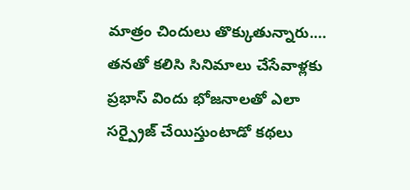మాత్రం చిందులు తొక్కుతున్నారు.…
తనతో కలిసి సినిమాలు చేసేవాళ్లకు ప్రభాస్ విందు భోజనాలతో ఎలా సర్ప్రైజ్ చేయిస్తుంటాడో కథలు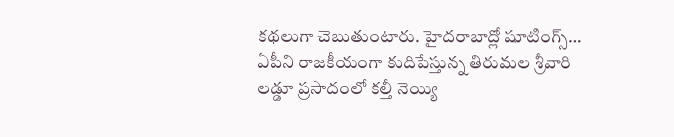కథలుగా చెబుతుంటారు. హైదరాబాద్లో షూటింగ్స్…
ఏపీని రాజకీయంగా కుదిపేస్తున్న తిరుమల శ్రీవారి లడ్డూ ప్రసాదంలో కల్తీ నెయ్యి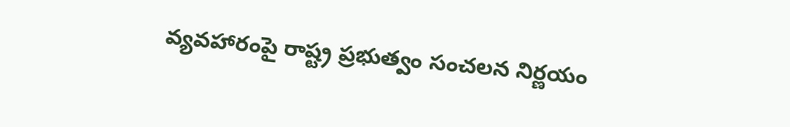వ్యవహారంపై రాష్ట్ర ప్రభుత్వం సంచలన నిర్ణయం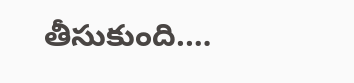తీసుకుంది.…